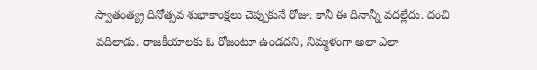స్వాతంత్య్ర దినోత్సవ శుభాకాంక్షలు చెప్పుకునే రోజు. కానీ ఈ దినాన్నీ వదల్లేదు. దంచి వదిలాడు. రాజకీయాలకు ఓ రోజంటూ ఉండదని, నిమ్మళంగా అలా ఎలా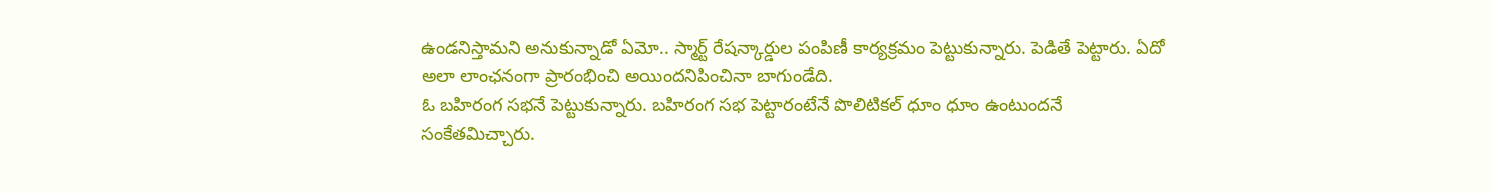ఉండనిస్తామని అనుకున్నాడో ఏమో.. స్మార్ట్ రేషన్కార్డుల పంపిణీ కార్యక్రమం పెట్టుకున్నారు. పెడితే పెట్టారు. ఏదో అలా లాంఛనంగా ప్రారంభించి అయిందనిపించినా బాగుండేది.
ఓ బహిరంగ సభనే పెట్టుకున్నారు. బహిరంగ సభ పెట్టారంటేనే పొలిటికల్ ధూం ధూం ఉంటుందనే సంకేతమిచ్చారు.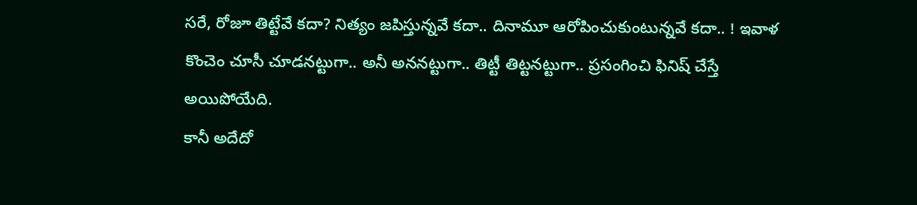సరే, రోజూ తిట్టేవే కదా? నిత్యం జపిస్తున్నవే కదా.. దినామూ ఆరోపించుకుంటున్నవే కదా.. ! ఇవాళ కొంచెం చూసీ చూడనట్టుగా.. అనీ అననట్టుగా.. తిట్టీ తిట్టనట్టుగా.. ప్రసంగించి ఫినిష్ చేస్తే అయిపోయేది.
కానీ అదేదో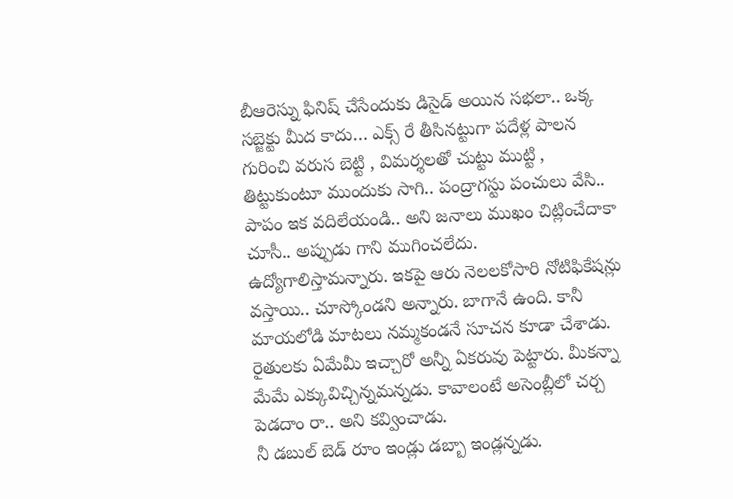బీఆరెస్ను ఫినిష్ చేసేందుకు డిసైడ్ అయిన సభలా.. ఒక్క సబ్జెక్టు మీద కాదు… ఎక్స్ రే తీసినట్టుగా పదేళ్ల పాలన గురించి వరుస బెట్టి , విమర్శలతో చుట్టు ముట్టి , తిట్టుకుంటూ ముందుకు సాగి.. పంద్రాగస్టు పంచులు వేసి.. పాపం ఇక వదిలేయండి.. అని జనాలు ముఖం చిట్లించేదాకా చూసీ.. అప్పుడు గాని ముగించలేదు.
ఉద్యోగాలిస్తామన్నారు. ఇకపై ఆరు నెలలకోసారి నోటిఫికేషన్లు వస్తాయి.. చూస్కోండని అన్నారు. బాగానే ఉంది. కానీ మాయలోడి మాటలు నమ్మకండనే సూచన కూడా చేశాడు. రైతులకు ఏమేమీ ఇచ్చారో అన్నీ ఏకరువు పెట్టారు. మీకన్నా మేమే ఎక్కువిచ్చిన్నమన్నడు. కావాలంటే అసెంబ్లీలో చర్చ పెడదాం రా.. అని కవ్వించాడు.
నీ డబుల్ బెడ్ రూం ఇండ్లు డబ్బా ఇండ్లన్నడు.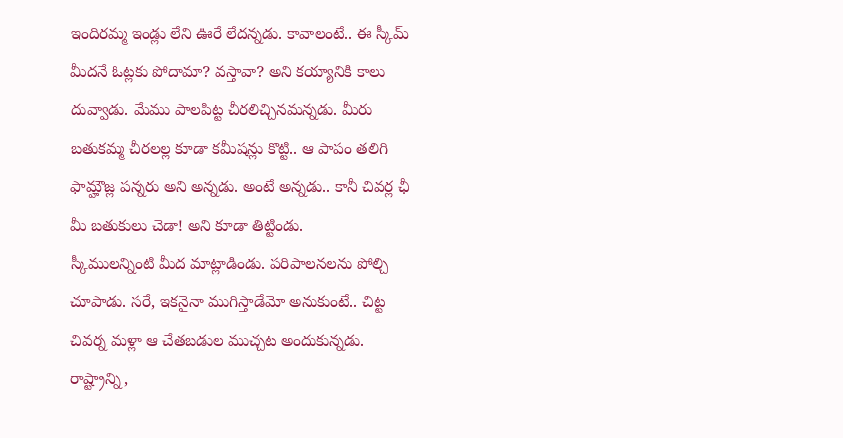ఇందిరమ్మ ఇండ్లు లేని ఊరే లేదన్నడు. కావాలంటే.. ఈ స్కీమ్ మీదనే ఓట్లకు పోదామా? వస్తావా? అని కయ్యానికి కాలు దువ్వాడు. మేము పాలపిట్ట చీరలిచ్చినమన్నడు. మీరు బతుకమ్మ చీరలల్ల కూడా కమీషన్లు కొట్టి.. ఆ పాపం తలిగి ఫామ్హౌజ్ల పన్నరు అని అన్నడు. అంటే అన్నడు.. కానీ చివర్ల ఛీ మీ బతుకులు చెడా! అని కూడా తిట్టిండు.
స్కీములన్నింటి మీద మాట్లాడిండు. పరిపాలనలను పోల్చి చూపాడు. సరే, ఇకనైనా ముగిస్తాడేమో అనుకుంటే.. చిట్ట చివర్న మళ్లా ఆ చేతబడుల ముచ్చట అందుకున్నడు.
రాష్ట్రాన్ని,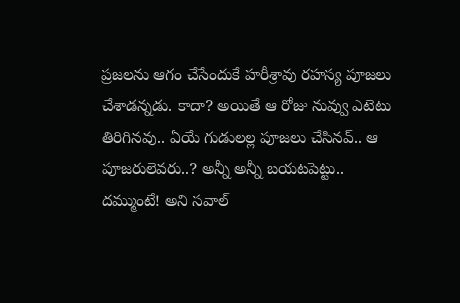ప్రజలను ఆగం చేసేందుకే హరీశ్రావు రహస్య పూజలు చేశాడన్నడు. కాదా? అయితే ఆ రోజు నువ్వు ఎటెటు తిరిగినవు.. ఏయే గుడులల్ల పూజలు చేసినవ్.. ఆ పూజరులెవరు..? అన్నీ అన్నీ బయటపెట్టు.. దమ్ముంటే! అని సవాల్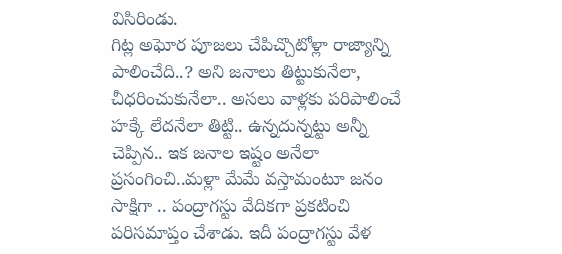విసిరిండు.
గిట్ల అఘోర పూజలు చేపిచ్చొటోళ్లా రాజ్యాన్ని పాలించేది..? అని జనాలు తిట్టుకునేలా, చీధరించుకునేలా.. అసలు వాళ్లకు పరిపాలించే హక్కే లేదనేలా తిట్టి.. ఉన్నదున్నట్టు అన్నీ చెప్పిన.. ఇక జనాల ఇష్టం అనేలా ప్రసంగించి..మళ్లా మేమే వస్తామంటూ జనం సాక్షిగా .. పంద్రాగస్టు వేదికగా ప్రకటించి పరిసమాప్తం చేశాడు. ఇదీ పంద్రాగస్టు వేళ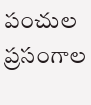పంచుల ప్రసంగాల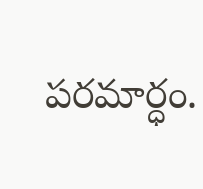పరమార్ధం.